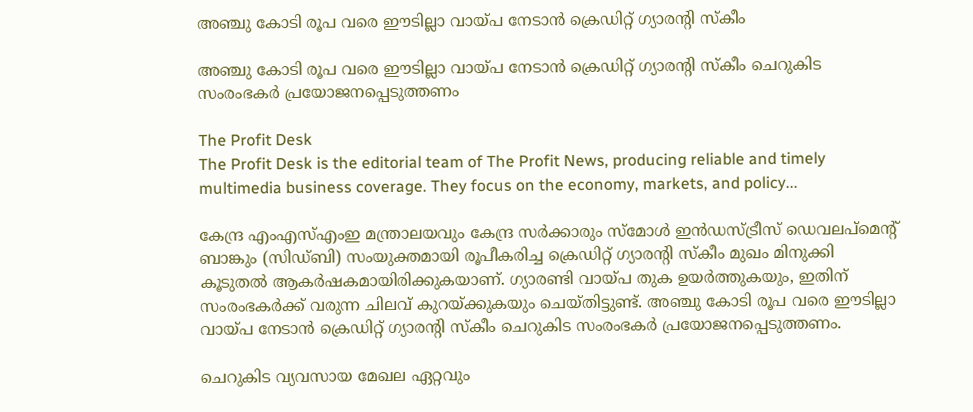അഞ്ചു കോടി രൂപ വരെ ഈടില്ലാ വായ്പ നേടാന്‍ ക്രെഡിറ്റ് ഗ്യാരന്റി സ്‌കീം

അഞ്ചു കോടി രൂപ വരെ ഈടില്ലാ വായ്പ നേടാന്‍ ക്രെഡിറ്റ് ഗ്യാരന്റി സ്‌കീം ചെറുകിട സംരംഭകര്‍ പ്രയോജനപ്പെടുത്തണം

The Profit Desk
The Profit Desk is the editorial team of The Profit News, producing reliable and timely multimedia business coverage. They focus on the economy, markets, and policy...

കേന്ദ്ര എംഎസ്എംഇ മന്ത്രാലയവും കേന്ദ്ര സര്‍ക്കാരും സ്മോള്‍ ഇന്‍ഡസ്ട്രീസ് ഡെവലപ്മെന്റ് ബാങ്കും (സിഡ്ബി) സംയുക്തമായി രൂപീകരിച്ച ക്രെഡിറ്റ് ഗ്യാരന്റി സ്‌കീം മുഖം മിനുക്കി കൂടുതല്‍ ആകര്‍ഷകമായിരിക്കുകയാണ്. ഗ്യാരണ്ടി വായ്പ തുക ഉയര്‍ത്തുകയും, ഇതിന് സംരംഭകര്‍ക്ക് വരുന്ന ചിലവ് കുറയ്ക്കുകയും ചെയ്തിട്ടുണ്ട്. അഞ്ചു കോടി രൂപ വരെ ഈടില്ലാ വായ്പ നേടാന്‍ ക്രെഡിറ്റ് ഗ്യാരന്റി സ്‌കീം ചെറുകിട സംരംഭകര്‍ പ്രയോജനപ്പെടുത്തണം.

ചെറുകിട വ്യവസായ മേഖല ഏറ്റവും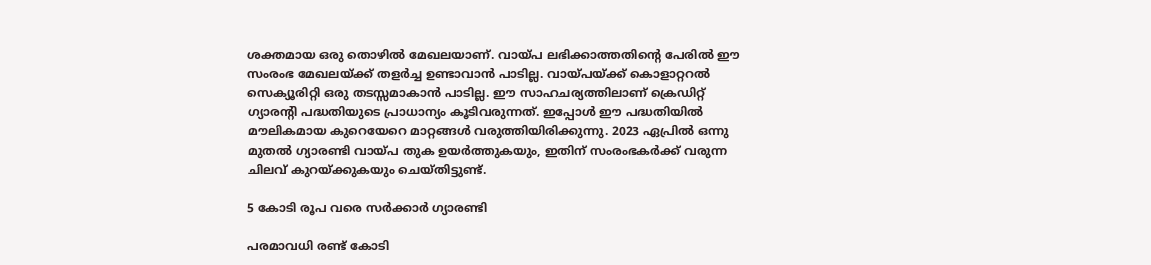ശക്തമായ ഒരു തൊഴില്‍ മേഖലയാണ്. വായ്പ ലഭിക്കാത്തതിന്റെ പേരില്‍ ഈ സംരംഭ മേഖലയ്ക്ക് തളര്‍ച്ച ഉണ്ടാവാന്‍ പാടില്ല. വായ്പയ്ക്ക് കൊളാറ്ററല്‍ സെക്യൂരിറ്റി ഒരു തടസ്സമാകാന്‍ പാടില്ല. ഈ സാഹചര്യത്തിലാണ് ക്രെഡിറ്റ് ഗ്യാരന്റി പദ്ധതിയുടെ പ്രാധാന്യം കൂടിവരുന്നത്. ഇപ്പോള്‍ ഈ പദ്ധതിയില്‍ മൗലികമായ കുറെയേറെ മാറ്റങ്ങള്‍ വരുത്തിയിരിക്കുന്നു. 2023 ഏപ്രില്‍ ഒന്നു മുതല്‍ ഗ്യാരണ്ടി വായ്പ തുക ഉയര്‍ത്തുകയും, ഇതിന് സംരംഭകര്‍ക്ക് വരുന്ന ചിലവ് കുറയ്ക്കുകയും ചെയ്തിട്ടുണ്ട്.

5 കോടി രൂപ വരെ സര്‍ക്കാര്‍ ഗ്യാരണ്ടി

പരമാവധി രണ്ട് കോടി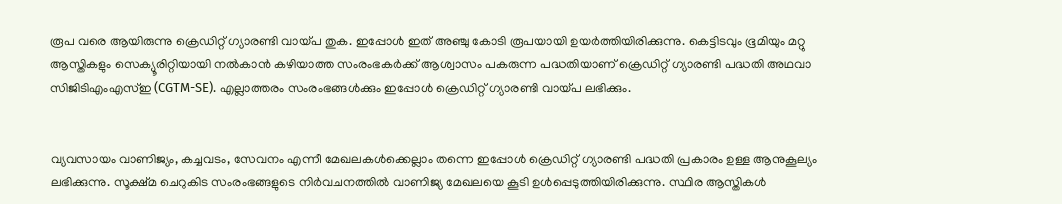രൂപ വരെ ആയിരുന്നു ക്രെഡിറ്റ് ഗ്യാരണ്ടി വായ്പ തുക. ഇപ്പോള്‍ ഇത് അഞ്ചു കോടി രൂപയായി ഉയര്‍ത്തിയിരിക്കുന്നു. കെട്ടിടവും ഭൂമിയും മറ്റു ആസ്തികളും സെക്യൂരിറ്റിയായി നല്‍കാന്‍ കഴിയാത്ത സംരംഭകര്‍ക്ക് ആശ്വാസം പകരുന്ന പദ്ധതിയാണ് ക്രെഡിറ്റ് ഗ്യാരണ്ടി പദ്ധതി അഥവാ സിജിടിഎംഎസ്ഇ (CGTM-SE). എല്ലാത്തരം സംരംഭങ്ങള്‍ക്കും ഇപ്പോള്‍ ക്രെഡിറ്റ് ഗ്യാരണ്ടി വായ്പ ലഭിക്കും.


വ്യവസായം വാണിജ്യം, കച്ചവടം, സേവനം എന്നീ മേഖലകള്‍ക്കെല്ലാം തന്നെ ഇപ്പോള്‍ ക്രെഡിറ്റ് ഗ്യാരണ്ടി പദ്ധതി പ്രകാരം ഉള്ള ആനുകൂല്യം ലഭിക്കുന്നു. സൂക്ഷ്മ ചെറുകിട സംരംഭങ്ങളുടെ നിര്‍വചനത്തില്‍ വാണിജ്യ മേഖലയെ കൂടി ഉള്‍പ്പെടുത്തിയിരിക്കുന്നു. സ്ഥിര ആസ്തികള്‍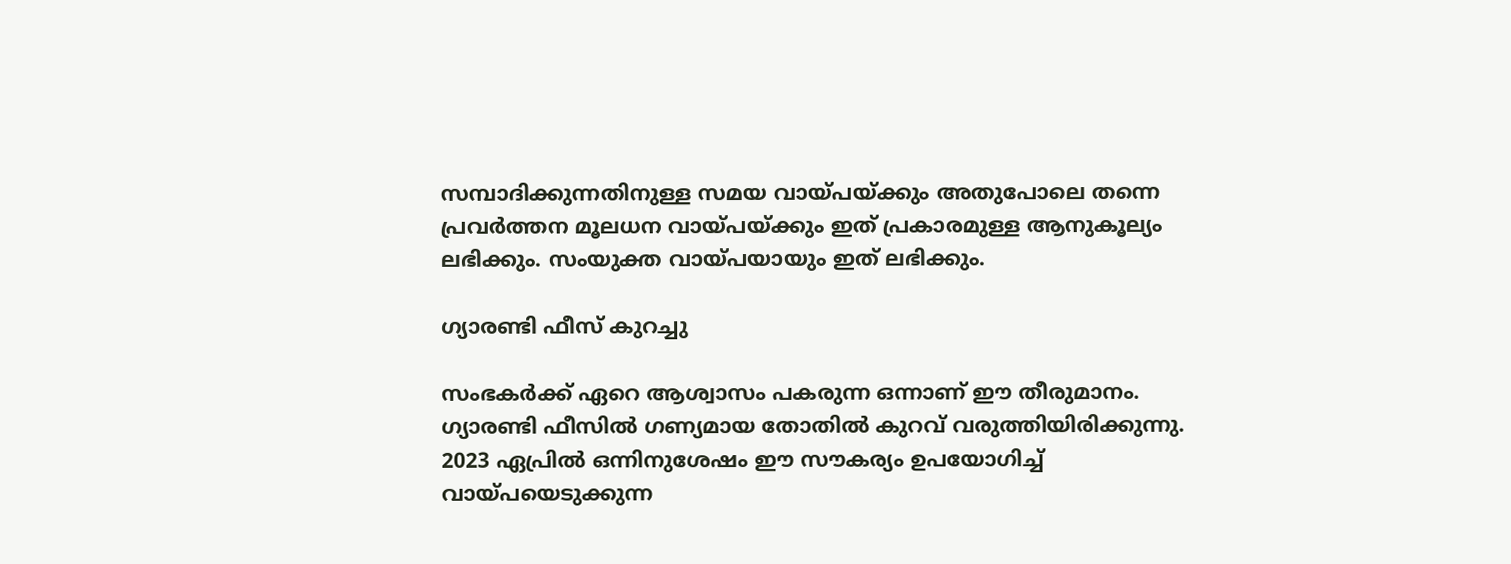സമ്പാദിക്കുന്നതിനുള്ള സമയ വായ്പയ്ക്കും അതുപോലെ തന്നെ പ്രവര്‍ത്തന മൂലധന വായ്പയ്ക്കും ഇത് പ്രകാരമുള്ള ആനുകൂല്യം ലഭിക്കും. സംയുക്ത വായ്പയായും ഇത് ലഭിക്കും.

ഗ്യാരണ്ടി ഫീസ് കുറച്ചു

സംഭകര്‍ക്ക് ഏറെ ആശ്വാസം പകരുന്ന ഒന്നാണ് ഈ തീരുമാനം. ഗ്യാരണ്ടി ഫീസില്‍ ഗണ്യമായ തോതില്‍ കുറവ് വരുത്തിയിരിക്കുന്നു. 2023 ഏപ്രില്‍ ഒന്നിനുശേഷം ഈ സൗകര്യം ഉപയോഗിച്ച് വായ്പയെടുക്കുന്ന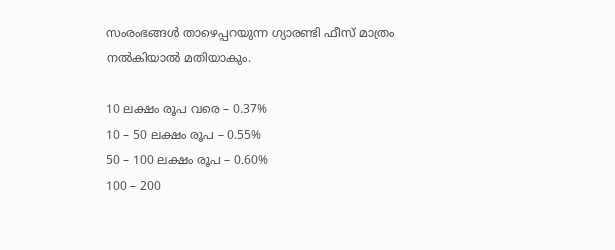സംരംഭങ്ങള്‍ താഴെപ്പറയുന്ന ഗ്യാരണ്ടി ഫീസ് മാത്രം നല്‍കിയാല്‍ മതിയാകും.

10 ലക്ഷം രൂപ വരെ – 0.37%
10 – 50 ലക്ഷം രൂപ – 0.55%
50 – 100 ലക്ഷം രൂപ – 0.60%
100 – 200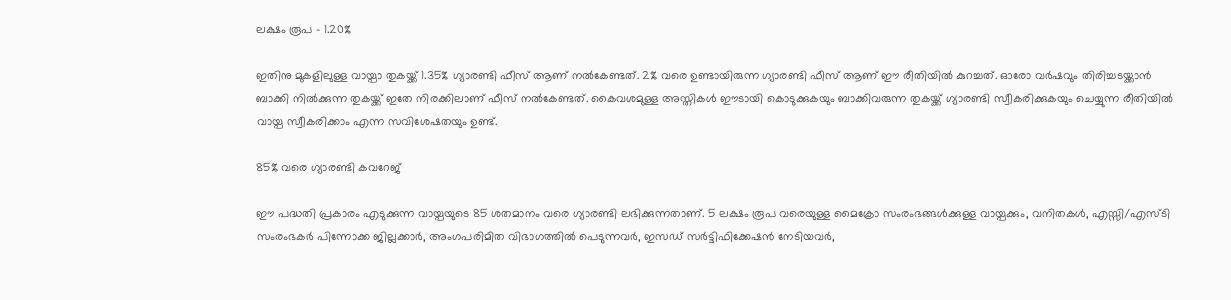ലക്ഷം രൂപ – 1.20%

ഇതിനു മുകളിലുള്ള വായ്പാ തുകയ്ക്ക് 1.35% ഗ്യാരണ്ടി ഫീസ് ആണ് നല്‍കേണ്ടത്. 2% വരെ ഉണ്ടായിരുന്ന ഗ്യാരണ്ടി ഫീസ് ആണ് ഈ രീതിയില്‍ കുറച്ചത്. ഓരോ വര്‍ഷവും തിരിച്ചടയ്ക്കാന്‍ ബാക്കി നില്‍ക്കുന്ന തുകയ്ക്ക് ഇതേ നിരക്കിലാണ് ഫീസ് നല്‍കേണ്ടത്. കൈവശമുള്ള അസ്തികള്‍ ഈടായി കൊടുക്കുകയും ബാക്കിവരുന്ന തുകയ്ക്ക് ഗ്യാരണ്ടി സ്വീകരിക്കുകയും ചെയ്യുന്ന രീതിയില്‍ വായ്പ സ്വീകരിക്കാം എന്ന സവിശേഷതയും ഉണ്ട്.

85% വരെ ഗ്യാരണ്ടി കവറേജ്

ഈ പദ്ധതി പ്രകാരം എടുക്കുന്ന വായ്പയുടെ 85 ശതമാനം വരെ ഗ്യാരണ്ടി ലഭിക്കുന്നതാണ്. 5 ലക്ഷം രൂപ വരെയുള്ള മൈക്രോ സംരംഭങ്ങള്‍ക്കുള്ള വായ്പക്കും, വനിതകള്‍, എസ്സി/എസ്ടി സംരംഭകര്‍ പിന്നോക്ക ജില്ലക്കാര്‍, അംഗപരിമിത വിഭാഗത്തില്‍ പെടുന്നവര്‍, ഇസഡ് സര്‍ട്ടിഫിക്കേഷന്‍ നേടിയവര്‍,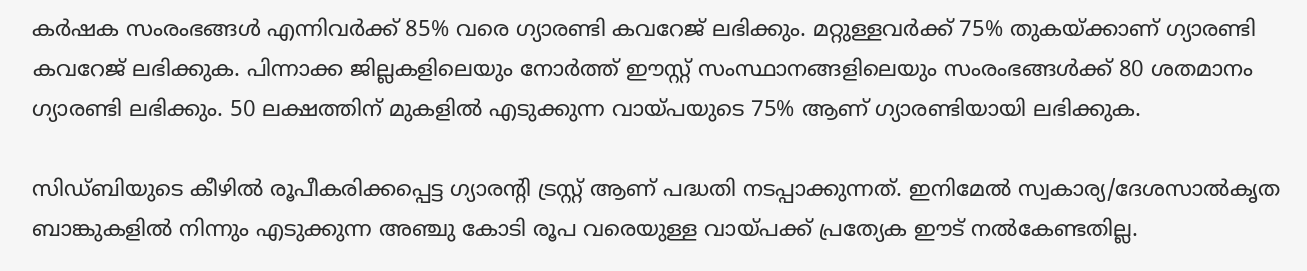കര്‍ഷക സംരംഭങ്ങള്‍ എന്നിവര്‍ക്ക് 85% വരെ ഗ്യാരണ്ടി കവറേജ് ലഭിക്കും. മറ്റുള്ളവര്‍ക്ക് 75% തുകയ്ക്കാണ് ഗ്യാരണ്ടി കവറേജ് ലഭിക്കുക. പിന്നാക്ക ജില്ലകളിലെയും നോര്‍ത്ത് ഈസ്റ്റ് സംസ്ഥാനങ്ങളിലെയും സംരംഭങ്ങള്‍ക്ക് 80 ശതമാനം ഗ്യാരണ്ടി ലഭിക്കും. 50 ലക്ഷത്തിന് മുകളില്‍ എടുക്കുന്ന വായ്പയുടെ 75% ആണ് ഗ്യാരണ്ടിയായി ലഭിക്കുക.

സിഡ്ബിയുടെ കീഴില്‍ രൂപീകരിക്കപ്പെട്ട ഗ്യാരന്റി ട്രസ്റ്റ് ആണ് പദ്ധതി നടപ്പാക്കുന്നത്. ഇനിമേല്‍ സ്വകാര്യ/ദേശസാല്‍കൃത ബാങ്കുകളില്‍ നിന്നും എടുക്കുന്ന അഞ്ചു കോടി രൂപ വരെയുള്ള വായ്പക്ക് പ്രത്യേക ഈട് നല്‍കേണ്ടതില്ല.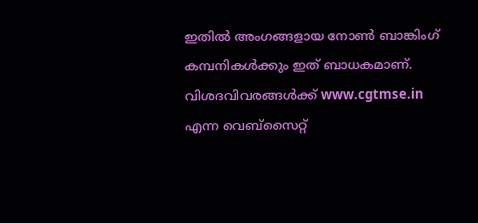ഇതില്‍ അംഗങ്ങളായ നോണ്‍ ബാങ്കിംഗ് കമ്പനികള്‍ക്കും ഇത് ബാധകമാണ്. വിശദവിവരങ്ങള്‍ക്ക് www.cgtmse.in എന്ന വെബ്സൈറ്റ്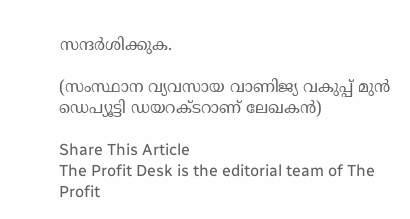സന്ദര്‍ശിക്കുക.

(സംസ്ഥാന വ്യവസായ വാണിജ്യ വകുപ്പ് മുന്‍ ഡെപ്യൂട്ടി ഡയറക്ടറാണ് ലേഖകന്‍)

Share This Article
The Profit Desk is the editorial team of The Profit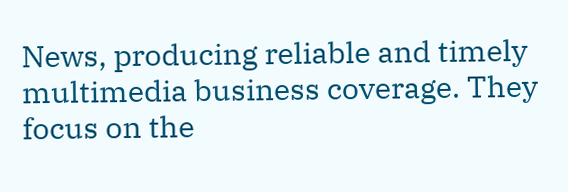News, producing reliable and timely multimedia business coverage. They focus on the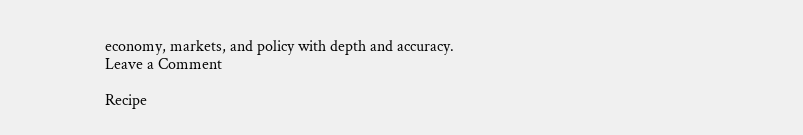economy, markets, and policy with depth and accuracy.
Leave a Comment

Recipe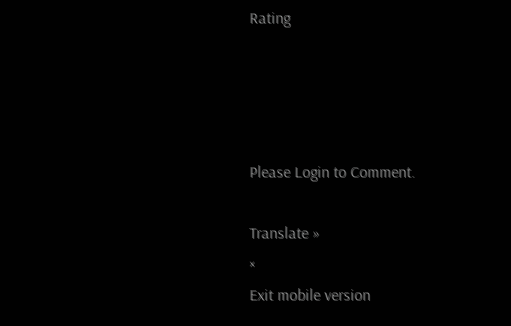Rating




Please Login to Comment.

Translate »
×
Exit mobile version